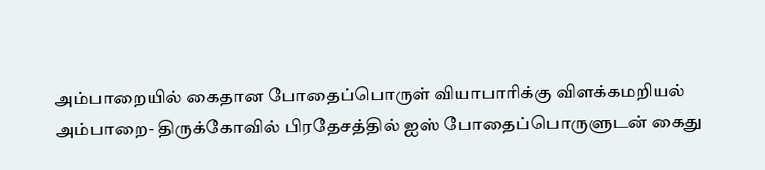அம்பாறையில் கைதான போதைப்பொருள் வியாபாரிக்கு விளக்கமறியல்
அம்பாறை- திருக்கோவில் பிரதேசத்தில் ஐஸ் போதைப்பொருளுடன் கைது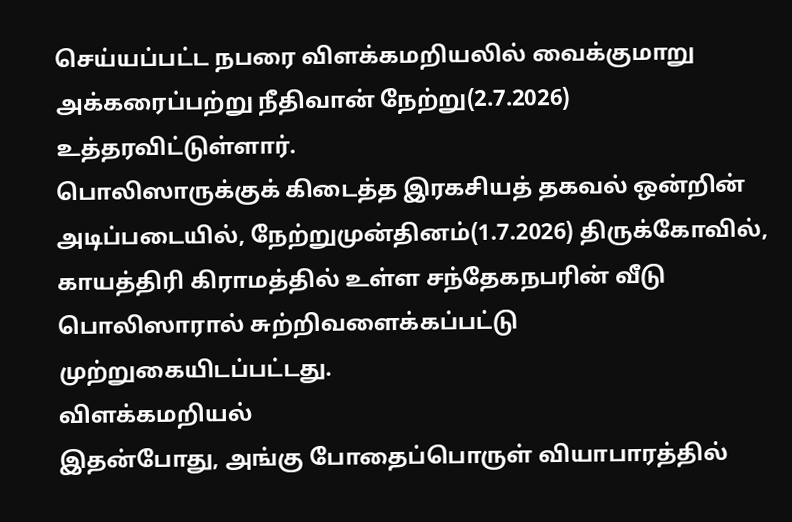செய்யப்பட்ட நபரை விளக்கமறியலில் வைக்குமாறு அக்கரைப்பற்று நீதிவான் நேற்று(2.7.2026) உத்தரவிட்டுள்ளார்.
பொலிஸாருக்குக் கிடைத்த இரகசியத் தகவல் ஒன்றின் அடிப்படையில், நேற்றுமுன்தினம்(1.7.2026) திருக்கோவில், காயத்திரி கிராமத்தில் உள்ள சந்தேகநபரின் வீடு பொலிஸாரால் சுற்றிவளைக்கப்பட்டு முற்றுகையிடப்பட்டது.
விளக்கமறியல்
இதன்போது, அங்கு போதைப்பொருள் வியாபாரத்தில்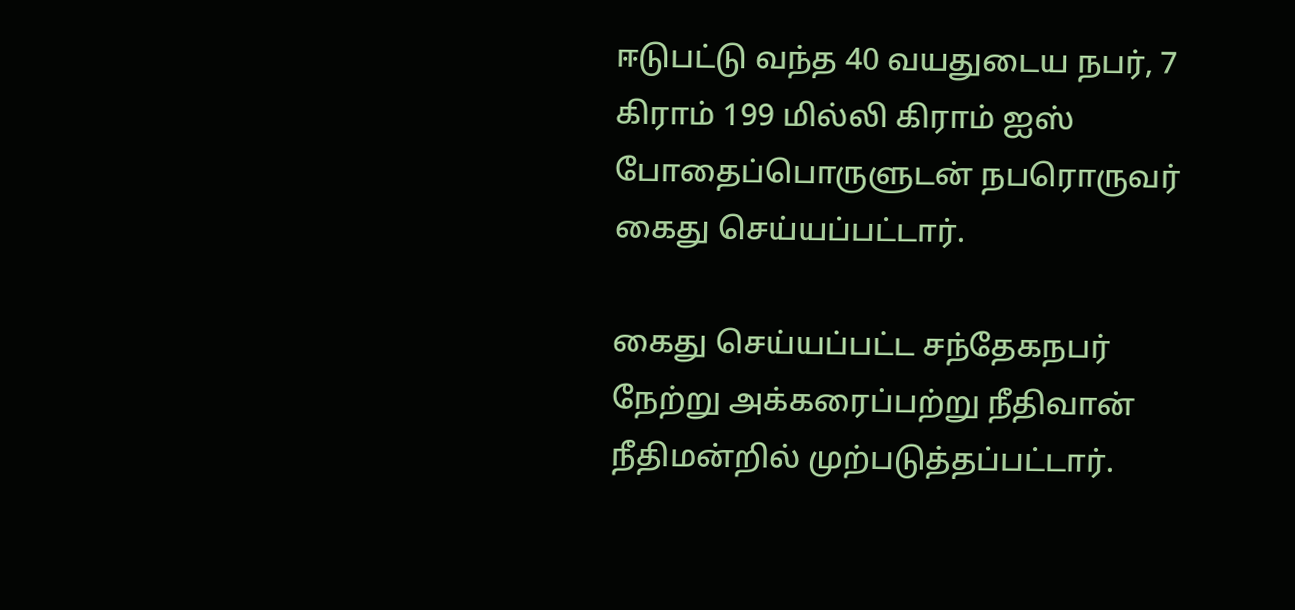ஈடுபட்டு வந்த 40 வயதுடைய நபர், 7 கிராம் 199 மில்லி கிராம் ஐஸ் போதைப்பொருளுடன் நபரொருவர் கைது செய்யப்பட்டார்.

கைது செய்யப்பட்ட சந்தேகநபர் நேற்று அக்கரைப்பற்று நீதிவான் நீதிமன்றில் முற்படுத்தப்பட்டார்.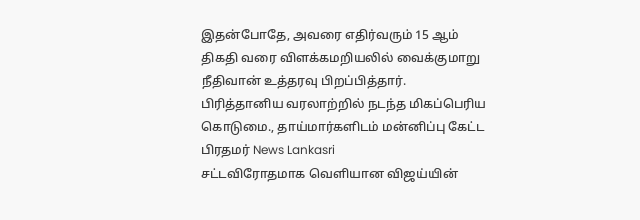இதன்போதே, அவரை எதிர்வரும் 15 ஆம் திகதி வரை விளக்கமறியலில் வைக்குமாறு நீதிவான் உத்தரவு பிறப்பித்தார்.
பிரித்தானிய வரலாற்றில் நடந்த மிகப்பெரிய கொடுமை., தாய்மார்களிடம் மன்னிப்பு கேட்ட பிரதமர் News Lankasri
சட்டவிரோதமாக வெளியான விஜய்யின்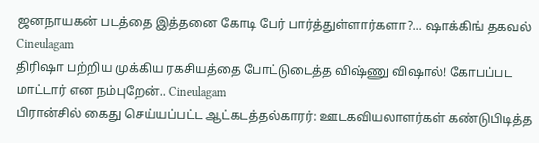ஜனநாயகன் படத்தை இத்தனை கோடி பேர் பார்த்துள்ளார்களா?... ஷாக்கிங் தகவல் Cineulagam
திரிஷா பற்றிய முக்கிய ரகசியத்தை போட்டுடைத்த விஷ்ணு விஷால்! கோபப்பட மாட்டார் என நம்புறேன்.. Cineulagam
பிரான்சில் கைது செய்யப்பட்ட ஆட்கடத்தல்காரர்: ஊடகவியலாளர்கள் கண்டுபிடித்த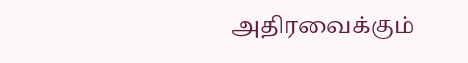அதிரவைக்கும்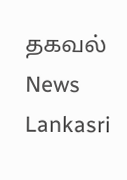தகவல் News Lankasri